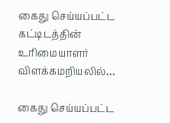கைது செய்யப்பட்ட கட்டிடத்தின் உரிமையாளர் விளக்கமறியலில்…

கைது செய்யப்பட்ட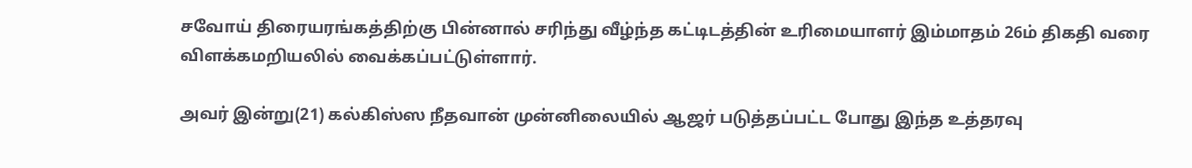சவோய் திரையரங்கத்திற்கு பின்னால் சரிந்து வீழ்ந்த கட்டிடத்தின் உரிமையாளர் இம்மாதம் 26ம் திகதி வரை விளக்கமறியலில் வைக்கப்பட்டுள்ளார்.

அவர் இன்று(21) கல்கிஸ்ஸ நீதவான் முன்னிலையில் ஆஜர் படுத்தப்பட்ட போது இந்த உத்தரவு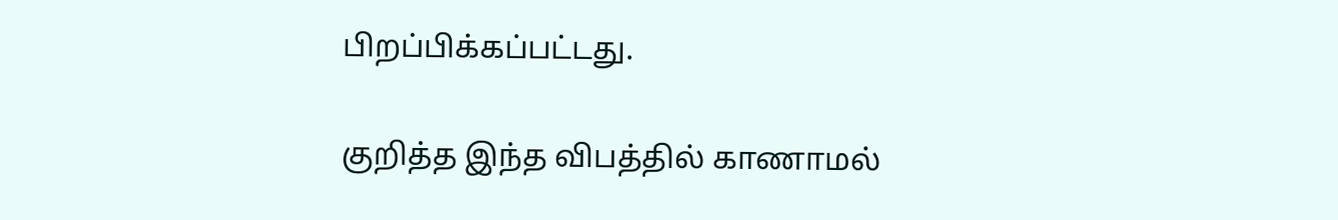பிறப்பிக்கப்பட்டது.

குறித்த இந்த விபத்தில் காணாமல்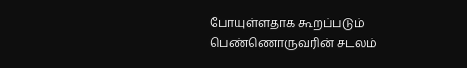போயுள்ளதாக கூறப்படும் பெண்ணொருவரின் சடலம்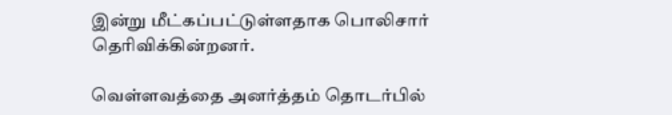இன்று மீட்கப்பட்டுள்ளதாக பொலிசார் தெரிவிக்கின்றனர்.

வெள்ளவத்தை அனர்த்தம் தொடர்பில்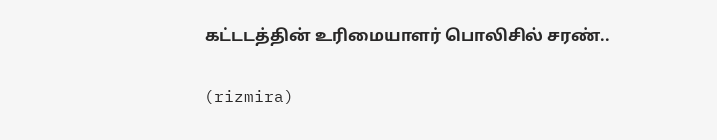கட்டடத்தின் உரிமையாளர் பொலிசில் சரண்..

(rizmira)